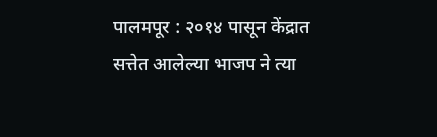पालमपूर : २०१४ पासून केंद्रात सत्तेत आलेल्या भाजप ने त्या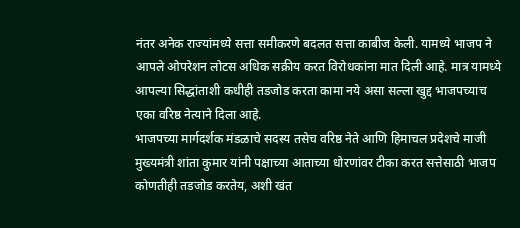नंतर अनेक राज्यांमध्ये सत्ता समीकरणे बदलत सत्ता काबीज केली. यामध्ये भाजप ने आपले ओपरेशन लोटस अधिक सक्रीय करत विरोधकांना मात दिली आहे. मात्र यामध्ये आपल्या सिद्धांताशी कधीही तडजोड करता कामा नये असा सल्ला खुद्द भाजपच्याच एका वरिष्ठ नेत्याने दिला आहे.
भाजपच्या मार्गदर्शक मंडळाचे सदस्य तसेच वरिष्ठ नेते आणि हिमाचल प्रदेशचे माजी मुख्यमंत्री शांता कुमार यांनी पक्षाच्या आताच्या धोरणांवर टीका करत सत्तेसाठी भाजप कोणतीही तडजोड करतेय, अशी खंत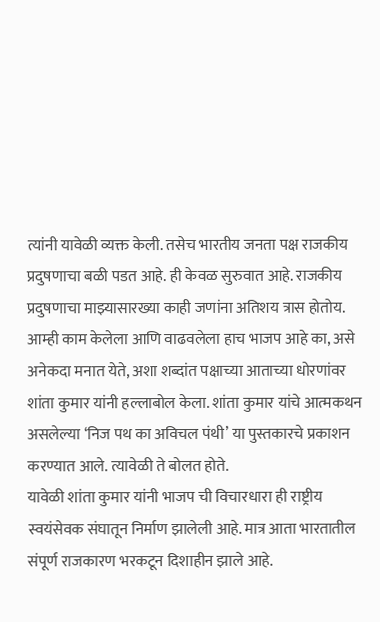त्यांनी यावेळी व्यक्त केली. तसेच भारतीय जनता पक्ष राजकीय प्रदुषणाचा बळी पडत आहे. ही केवळ सुरुवात आहे. राजकीय प्रदुषणाचा माझ्यासारख्या काही जणांना अतिशय त्रास होतोय. आम्ही काम केलेला आणि वाढवलेला हाच भाजप आहे का, असे अनेकदा मनात येते, अशा शब्दांत पक्षाच्या आताच्या धोरणांवर शांता कुमार यांनी हल्लाबोल केला. शांता कुमार यांचे आत्मकथन असलेल्या ‘निज पथ का अविचल पंथी’ या पुस्तकारचे प्रकाशन करण्यात आले. त्यावेळी ते बोलत होते.
यावेळी शांता कुमार यांनी भाजप ची विचारधारा ही राष्ट्रीय स्वयंसेवक संघातून निर्माण झालेली आहे. मात्र आता भारतातील संपूर्ण राजकारण भरकटून दिशाहीन झाले आहे.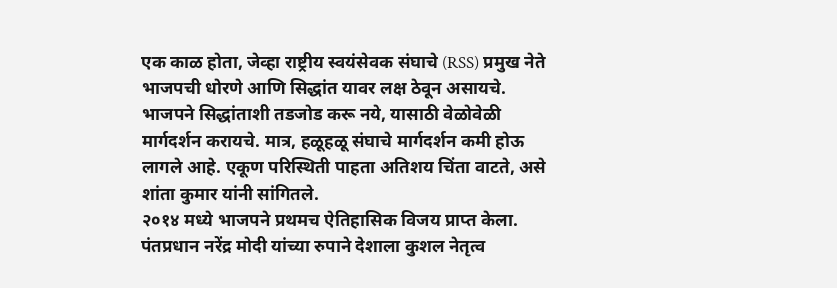एक काळ होता, जेव्हा राष्ट्रीय स्वयंसेवक संघाचे (RSS) प्रमुख नेते भाजपची धोरणे आणि सिद्धांत यावर लक्ष ठेवून असायचे. भाजपने सिद्धांताशी तडजोड करू नये, यासाठी वेळोवेळी मार्गदर्शन करायचे. मात्र, हळूहळू संघाचे मार्गदर्शन कमी होऊ लागले आहे. एकूण परिस्थिती पाहता अतिशय चिंता वाटते, असे शांता कुमार यांनी सांगितले.
२०१४ मध्ये भाजपने प्रथमच ऐतिहासिक विजय प्राप्त केला. पंतप्रधान नरेंद्र मोदी यांच्या रुपाने देशाला कुशल नेतृत्व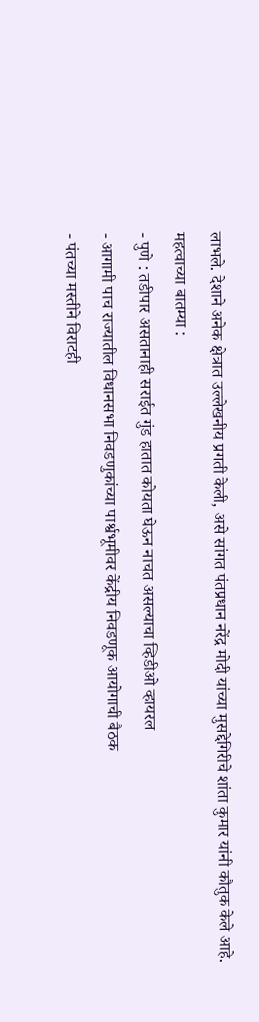लाभले. देशाने अनेक क्षेत्रात उल्लेखनीय प्रगती केली, असे सांगत पंतप्रधान नरेंद्र मोदी यांच्या मुसद्देगिरीचे शांता कुमार यांनी कौतुक केले आहे.
महत्वाच्या बातम्या :
- पुणे : तडीपार असतानाही सराईत गुंड हातात कोयता घेऊन नाचत असल्याचा व्हिडीओ व्हायरल
- आगामी पाच राज्यातील विधानसभा निवडणुकांच्या पार्श्वभूमीवर केंद्रीय निवडणूक आयोगाची बैठक
- पंतच्या मस्तीने विराटही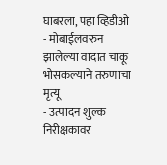घाबरला, पहा व्हिडीओ
- मोबाईलवरुन झालेल्या वादात चाकू भोसकल्याने तरुणाचा मृत्यू
- उत्पादन शुल्क निरीक्षकावर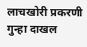लाचखोरी प्रकरणी गुन्हा दाखल